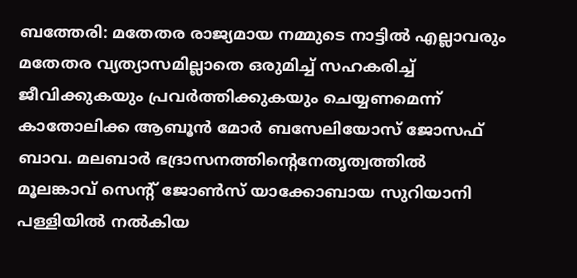ബത്തേരി: മതേതര രാജ്യമായ നമ്മുടെ നാട്ടിൽ എല്ലാവരും മതേതര വ്യത്യാസമില്ലാതെ ഒരുമിച്ച് സഹകരിച്ച് ജീവിക്കുകയും പ്രവർത്തിക്കുകയും ചെയ്യണമെന്ന് കാതോലിക്ക ആബൂൻ മോർ ബസേലിയോസ് ജോസഫ് ബാവ. മലബാർ ഭദ്രാസനത്തിന്റെനേതൃത്വത്തിൽ മൂലങ്കാവ് സെന്റ് ജോൺസ് യാക്കോബായ സുറിയാനി പള്ളിയിൽ നൽകിയ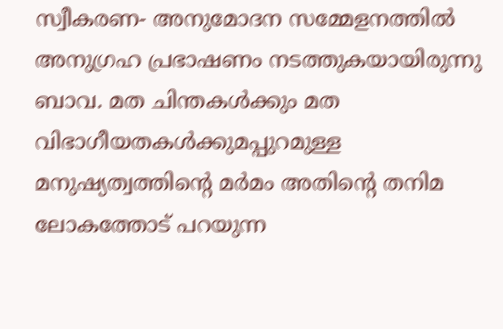സ്വീകരണ- അനുമോദന സമ്മേളനത്തിൽ അനുഗ്രഹ പ്രഭാഷണം നടത്തുകയായിരുന്നു ബാവ. മത ചിന്തകൾക്കും മത വിഭാഗീയതകൾക്കുമപ്പുറമുള്ള മനുഷ്യത്വത്തിന്റെ മർമം അതിന്റെ തനിമ ലോകത്തോട് പറയുന്ന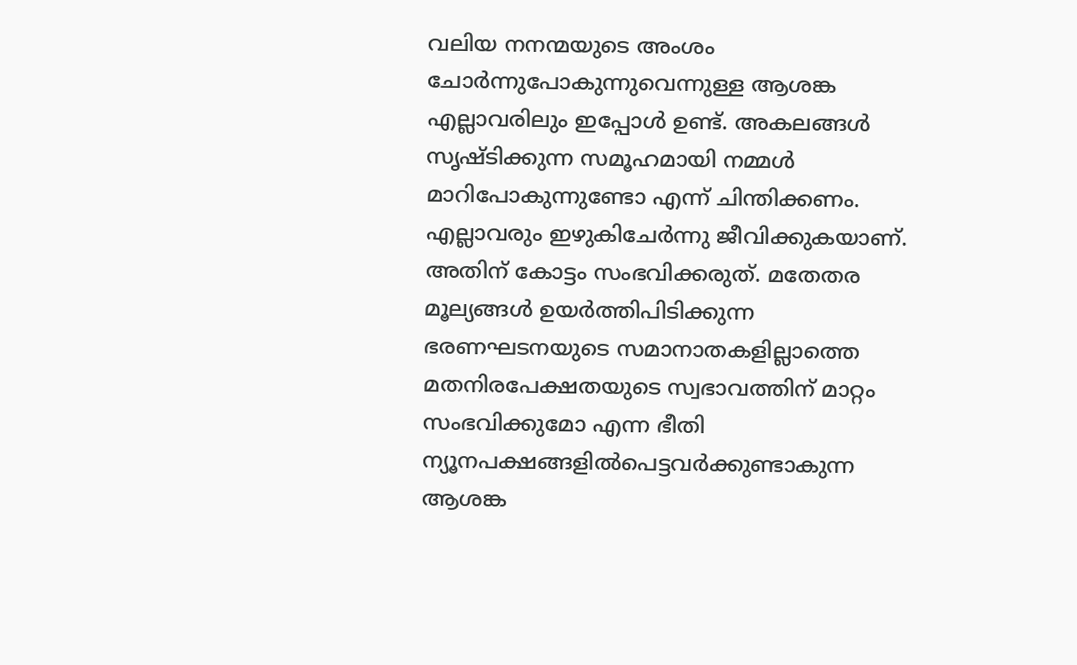വലിയ നനന്മയുടെ അംശം ചോർന്നുപോകുന്നുവെന്നുള്ള ആശങ്ക എല്ലാവരിലും ഇപ്പോൾ ഉണ്ട്. അകലങ്ങൾ സൃഷ്ടിക്കുന്ന സമൂഹമായി നമ്മൾ മാറിപോകുന്നുണ്ടോ എന്ന് ചിന്തിക്കണം. എല്ലാവരും ഇഴുകിചേർന്നു ജീവിക്കുകയാണ്. അതിന് കോട്ടം സംഭവിക്കരുത്. മതേതര മൂല്യങ്ങൾ ഉയർത്തിപിടിക്കുന്ന ഭരണഘടനയുടെ സമാനാതകളില്ലാത്തെ മതനിരപേക്ഷതയുടെ സ്വഭാവത്തിന് മാറ്റം സംഭവിക്കുമോ എന്ന ഭീതി ന്യൂനപക്ഷങ്ങളിൽപെട്ടവർക്കുണ്ടാകുന്ന ആശങ്ക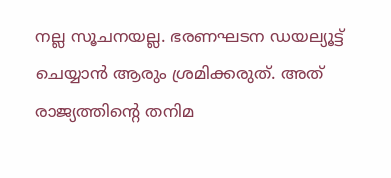നല്ല സൂചനയല്ല. ഭരണഘടന ഡയല്യൂട്ട് ചെയ്യാൻ ആരും ശ്രമിക്കരുത്. അത് രാജ്യത്തിന്റെ തനിമ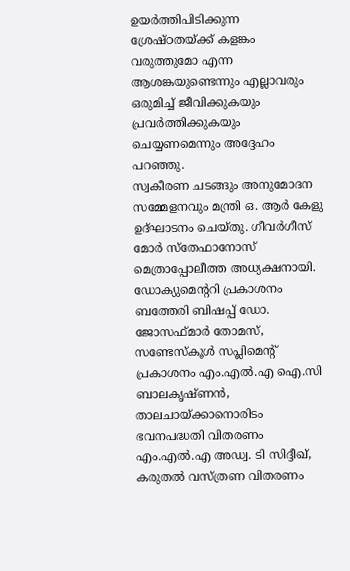ഉയർത്തിപിടിക്കുന്ന ശ്രേഷ്ഠതയ്ക്ക് കളങ്കം വരുത്തുമോ എന്ന ആശങ്കയുണ്ടെന്നും എല്ലാവരും ഒരുമിച്ച് ജീവിക്കുകയും പ്രവർത്തിക്കുകയും ചെയ്യണമെന്നും അദ്ദേഹം പറഞ്ഞു.
സ്വകീരണ ചടങ്ങും അനുമോദന സമ്മേളനവും മന്ത്രി ഒ. ആർ കേളു ഉദ്ഘാടനം ചെയ്തു. ഗീവർഗീസ് മോർ സ്തേഫാനോസ് മെത്രാപ്പോലീത്ത അധ്യക്ഷനായി. ഡോക്യുമെന്ററി പ്രകാശനം ബത്തേരി ബിഷപ്പ് ഡോ. ജോസഫ്മാർ തോമസ്, സണ്ടേസ്കൂൾ സപ്ലിമെന്റ് പ്രകാശനം എം.എൽ.എ ഐ.സി ബാലകൃഷ്ണൻ, താലചായ്ക്കാനൊരിടം ഭവനപദ്ധതി വിതരണം എം.എൽ.എ അഡ്വ. ടി സിദ്ദീഖ്, കരുതൽ വസ്ത്രണ വിതരണം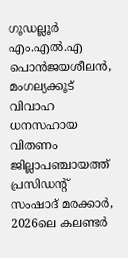ഗൂഡല്ലൂർ എം.എൽ.എ പൊൻജയശീലൻ, മംഗല്യക്കൂട് വിവാഹ ധനസഹായ വിതണം ജില്ലാപഞ്ചായത്ത് പ്രസിഡന്റ് സംഷാദ് മരക്കാർ, 2026ലെ കലണ്ടർ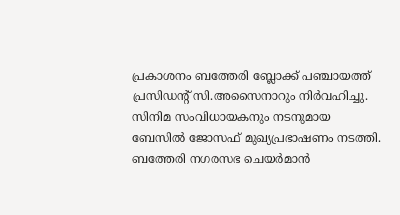പ്രകാശനം ബത്തേരി ബ്ലോക്ക് പഞ്ചായത്ത് പ്രസിഡന്റ് സി.അസൈനാറും നിർവഹിച്ചു. സിനിമ സംവിധായകനും നടനുമായ ബേസിൽ ജോസഫ് മുഖ്യപ്രഭാഷണം നടത്തി. ബത്തേരി നഗരസഭ ചെയർമാൻ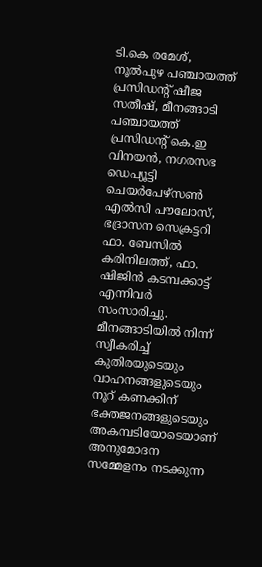ടി.കെ രമേശ്, നൂൽപുഴ പഞ്ചായത്ത് പ്രസിഡന്റ് ഷീജ സതീഷ്, മീനങ്ങാടി പഞ്ചായത്ത് പ്രസിഡന്റ് കെ.ഇ വിനയൻ, നഗരസഭ ഡെപ്യൂട്ടി ചെയർപേഴ്സൺ എൽസി പൗലോസ്, ഭദ്രാസന സെക്രട്ടറി ഫാ. ബേസിൽ കരിനിലത്ത്, ഫാ. ഷിജിൻ കടമ്പക്കാട്ട് എന്നിവർ സംസാരിച്ചു.
മീനങ്ങാടിയിൽ നിന്ന് സ്വീകരിച്ച് കുതിരയുടെയും വാഹനങ്ങളുടെയും നൂറ് കണക്കിന് ഭക്തജനങ്ങളുടെയും അകമ്പടിയോടെയാണ് അനുമോദന സമ്മേളനം നടക്കുന്ന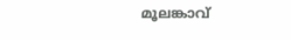മൂലങ്കാവ്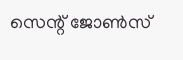സെന്റ് ജോൺസ്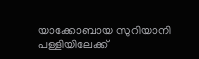യാക്കോബായ സുറിയാനി പള്ളിയിലേക്ക്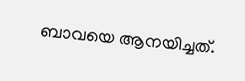ബാവയെ ആനയിച്ചത്.